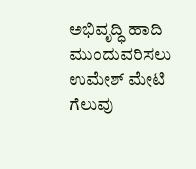ಅಭಿವೃದ್ಧಿ ಹಾದಿ ಮುಂದುವರಿಸಲು ಉಮೇಶ್ ಮೇಟಿ ಗೆಲುವು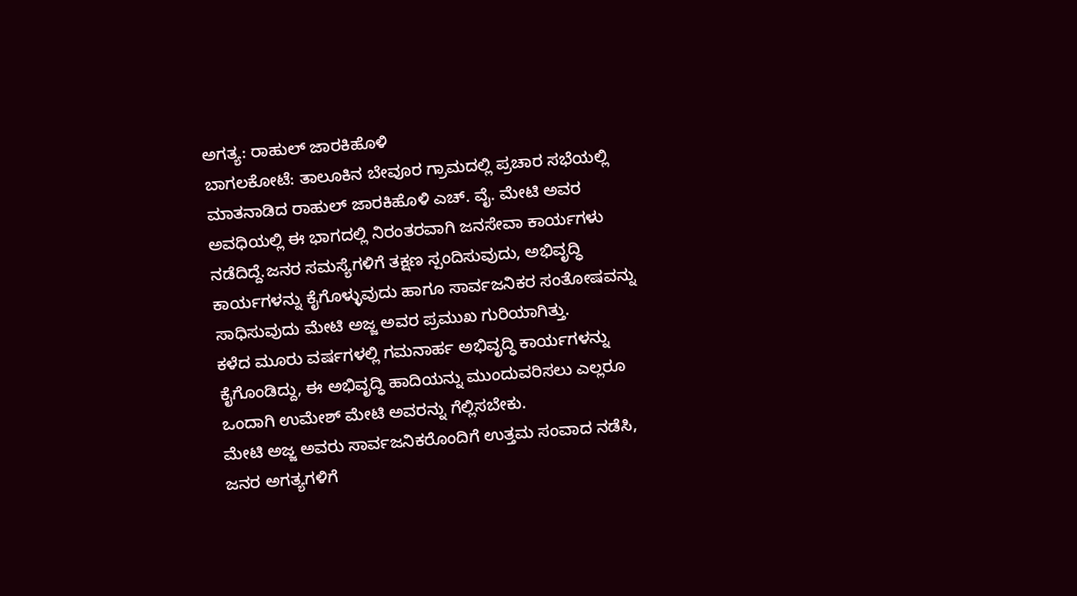ಅಗತ್ಯ: ರಾಹುಲ್ ಜಾರಕಿಹೊಳಿ
ಬಾಗಲಕೋಟೆ: ತಾಲೂಕಿನ ಬೇವೂರ ಗ್ರಾಮದಲ್ಲಿ ಪ್ರಚಾರ ಸಭೆಯಲ್ಲಿ ಮಾತನಾಡಿದ ರಾಹುಲ್ ಜಾರಕಿಹೊಳಿ ಎಚ್. ವೈ. ಮೇಟಿ ಅವರ ಅವಧಿಯಲ್ಲಿ ಈ ಭಾಗದಲ್ಲಿ ನಿರಂತರವಾಗಿ ಜನಸೇವಾ ಕಾರ್ಯಗಳು ನಡೆದಿದ್ದೆ.ಜನರ ಸಮಸ್ಯೆಗಳಿಗೆ ತಕ್ಷಣ ಸ್ಪಂದಿಸುವುದು, ಅಭಿವೃದ್ಧಿ ಕಾರ್ಯಗಳನ್ನು ಕೈಗೊಳ್ಳುವುದು ಹಾಗೂ ಸಾರ್ವಜನಿಕರ ಸಂತೋಷವನ್ನು ಸಾಧಿಸುವುದು ಮೇಟಿ ಅಜ್ಜ ಅವರ ಪ್ರಮುಖ ಗುರಿಯಾಗಿತ್ತು.
ಕಳೆದ ಮೂರು ವರ್ಷಗಳಲ್ಲಿ ಗಮನಾರ್ಹ ಅಭಿವೃದ್ಧಿ ಕಾರ್ಯಗಳನ್ನು ಕೈಗೊಂಡಿದ್ದು, ಈ ಅಭಿವೃದ್ಧಿ ಹಾದಿಯನ್ನು ಮುಂದುವರಿಸಲು ಎಲ್ಲರೂ ಒಂದಾಗಿ ಉಮೇಶ್ ಮೇಟಿ ಅವರನ್ನು ಗೆಲ್ಲಿಸಬೇಕು.
ಮೇಟಿ ಅಜ್ಜ ಅವರು ಸಾರ್ವಜನಿಕರೊಂದಿಗೆ ಉತ್ತಮ ಸಂವಾದ ನಡೆಸಿ, ಜನರ ಅಗತ್ಯಗಳಿಗೆ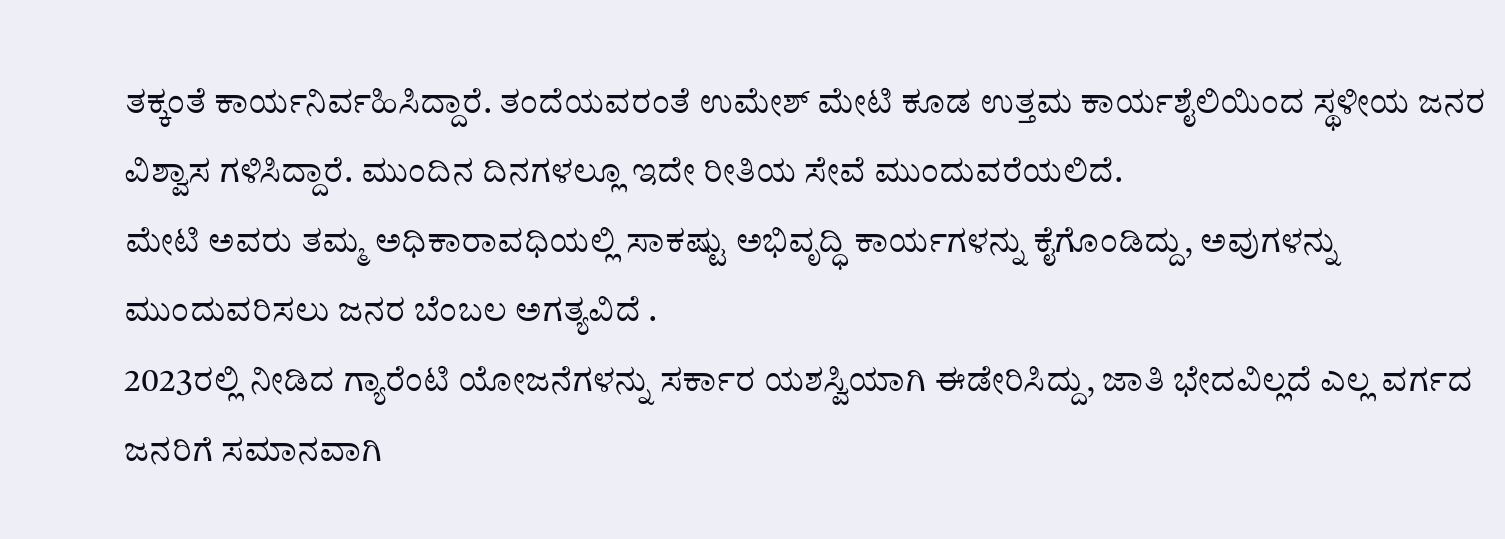ತಕ್ಕಂತೆ ಕಾರ್ಯನಿರ್ವಹಿಸಿದ್ದಾರೆ. ತಂದೆಯವರಂತೆ ಉಮೇಶ್ ಮೇಟಿ ಕೂಡ ಉತ್ತಮ ಕಾರ್ಯಶೈಲಿಯಿಂದ ಸ್ಥಳೀಯ ಜನರ ವಿಶ್ವಾಸ ಗಳಿಸಿದ್ದಾರೆ. ಮುಂದಿನ ದಿನಗಳಲ್ಲೂ ಇದೇ ರೀತಿಯ ಸೇವೆ ಮುಂದುವರೆಯಲಿದೆ.
ಮೇಟಿ ಅವರು ತಮ್ಮ ಅಧಿಕಾರಾವಧಿಯಲ್ಲಿ ಸಾಕಷ್ಟು ಅಭಿವೃದ್ಧಿ ಕಾರ್ಯಗಳನ್ನು ಕೈಗೊಂಡಿದ್ದು, ಅವುಗಳನ್ನು ಮುಂದುವರಿಸಲು ಜನರ ಬೆಂಬಲ ಅಗತ್ಯವಿದೆ .
2023ರಲ್ಲಿ ನೀಡಿದ ಗ್ಯಾರೆಂಟಿ ಯೋಜನೆಗಳನ್ನು ಸರ್ಕಾರ ಯಶಸ್ವಿಯಾಗಿ ಈಡೇರಿಸಿದ್ದು, ಜಾತಿ ಭೇದವಿಲ್ಲದೆ ಎಲ್ಲ ವರ್ಗದ ಜನರಿಗೆ ಸಮಾನವಾಗಿ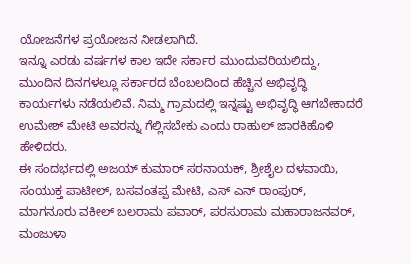ಯೋಜನೆಗಳ ಪ್ರಯೋಜನ ನೀಡಲಾಗಿದೆ.
ಇನ್ನೂ ಎರಡು ವರ್ಷಗಳ ಕಾಲ ಇದೇ ಸರ್ಕಾರ ಮುಂದುವರಿಯಲಿದ್ದು, ಮುಂದಿನ ದಿನಗಳಲ್ಲೂ ಸರ್ಕಾರದ ಬೆಂಬಲದಿಂದ ಹೆಚ್ಚಿನ ಅಭಿವೃದ್ಧಿ ಕಾರ್ಯಗಳು ನಡೆಯಲಿವೆ. ನಿಮ್ಮ ಗ್ರಾಮದಲ್ಲಿ ಇನ್ನಷ್ಟು ಅಭಿವೃದ್ಧಿ ಆಗಬೇಕಾದರೆ ಉಮೇಶ್ ಮೇಟಿ ಅವರನ್ನು ಗೆಲ್ಲಿಸಬೇಕು ಎಂದು ರಾಹುಲ್ ಜಾರಕಿಹೊಳಿ ಹೇಳಿದರು.
ಈ ಸಂದರ್ಭದಲ್ಲಿ ಅಜಯ್ ಕುಮಾರ್ ಸರನಾಯಕ್, ಶ್ರೀಶೈಲ ದಳವಾಯಿ, ಸಂಯುಕ್ತ ಪಾಟೀಲ್, ಬಸವಂತಪ್ಪ ಮೇಟಿ, ಎಸ್ ಎನ್ ರಾಂಪುರ್, ಮಾಗನೂರು ವಕೀಲ್ ಬಲರಾಮ ಪವಾರ್, ಪರಸುರಾಮ ಮಹಾರಾಜನವರ್, ಮಂಜುಳಾ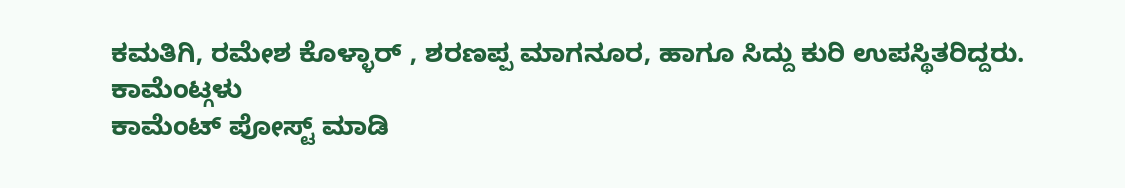ಕಮತಿಗಿ, ರಮೇಶ ಕೊಳ್ಳಾರ್ , ಶರಣಪ್ಪ ಮಾಗನೂರ, ಹಾಗೂ ಸಿದ್ದು ಕುರಿ ಉಪಸ್ಥಿತರಿದ್ದರು.
ಕಾಮೆಂಟ್ಗಳು
ಕಾಮೆಂಟ್ ಪೋಸ್ಟ್ ಮಾಡಿ